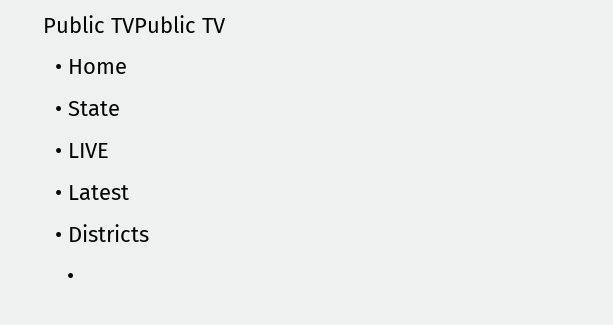Public TVPublic TV
  • Home
  • State
  • LIVE
  • Latest
  • Districts
    •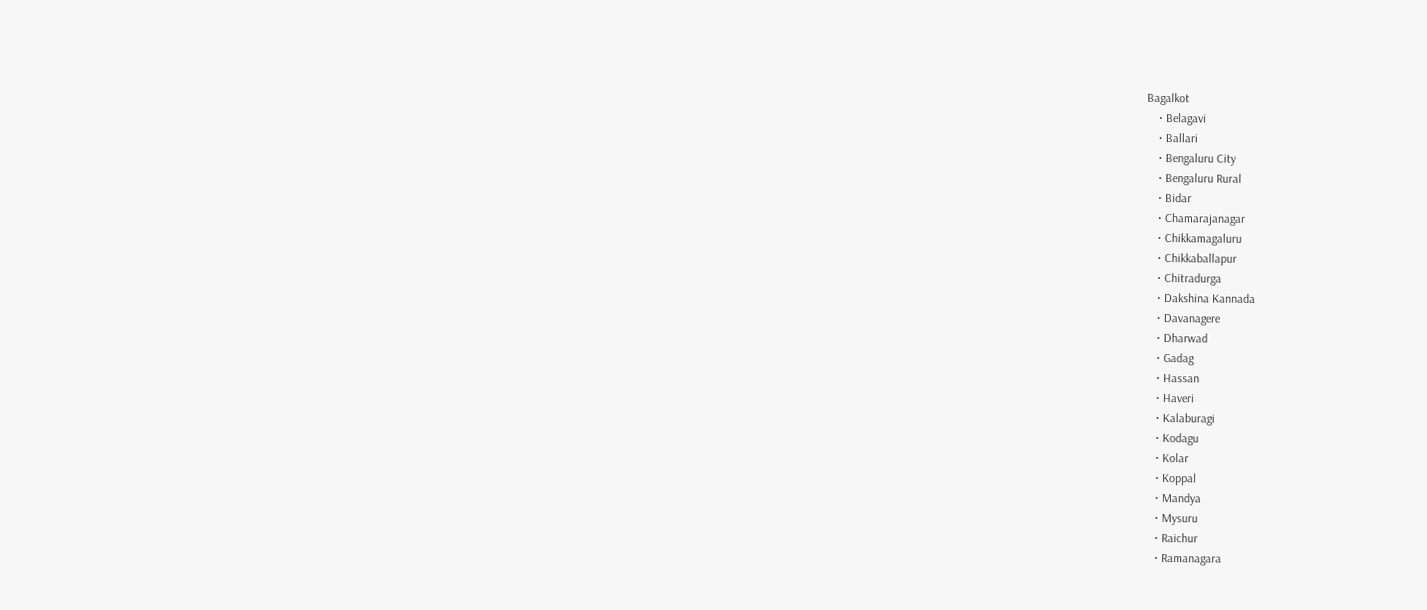Bagalkot
    • Belagavi
    • Ballari
    • Bengaluru City
    • Bengaluru Rural
    • Bidar
    • Chamarajanagar
    • Chikkamagaluru
    • Chikkaballapur
    • Chitradurga
    • Dakshina Kannada
    • Davanagere
    • Dharwad
    • Gadag
    • Hassan
    • Haveri
    • Kalaburagi
    • Kodagu
    • Kolar
    • Koppal
    • Mandya
    • Mysuru
    • Raichur
    • Ramanagara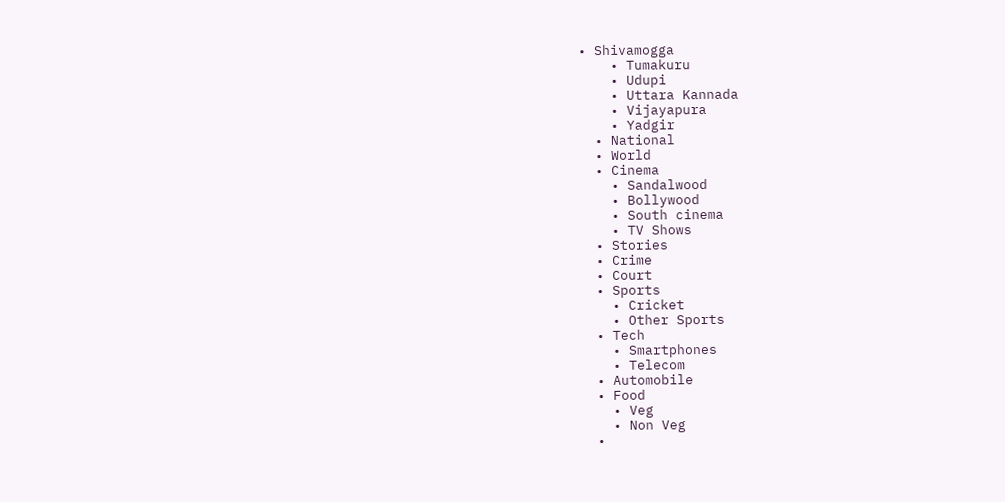• Shivamogga
    • Tumakuru
    • Udupi
    • Uttara Kannada
    • Vijayapura
    • Yadgir
  • National
  • World
  • Cinema
    • Sandalwood
    • Bollywood
    • South cinema
    • TV Shows
  • Stories
  • Crime
  • Court
  • Sports
    • Cricket
    • Other Sports
  • Tech
    • Smartphones
    • Telecom
  • Automobile
  • Food
    • Veg
    • Non Veg
  •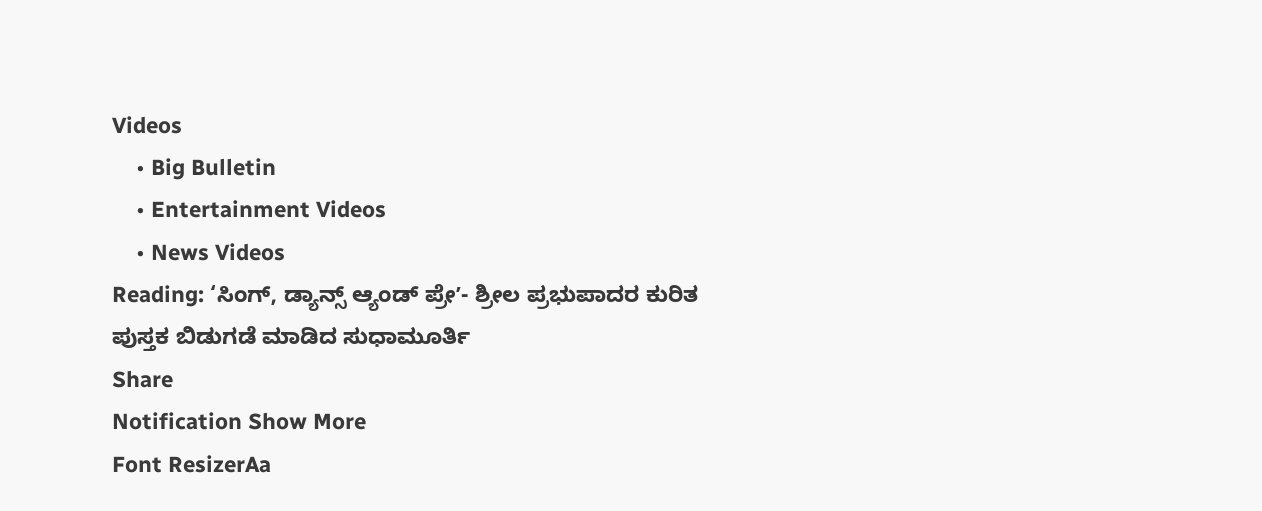Videos
    • Big Bulletin
    • Entertainment Videos
    • News Videos
Reading: ‘ಸಿಂಗ್, ಡ್ಯಾನ್ಸ್ ಆ್ಯಂಡ್ ಪ್ರೇʼ- ಶ್ರೀಲ ಪ್ರಭುಪಾದರ ಕುರಿತ ಪುಸ್ತಕ ಬಿಡುಗಡೆ ಮಾಡಿದ ಸುಧಾಮೂರ್ತಿ
Share
Notification Show More
Font ResizerAa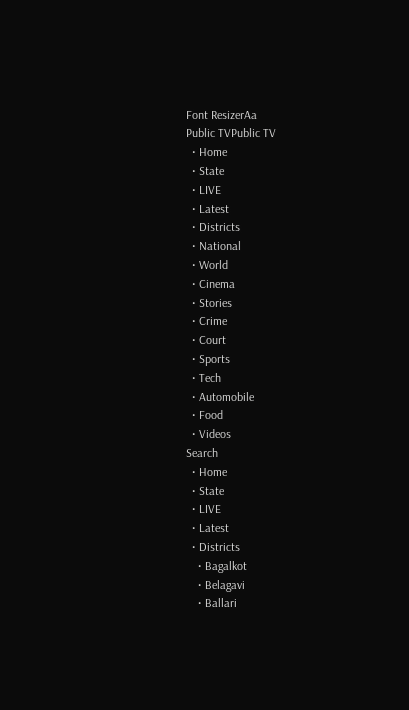Font ResizerAa
Public TVPublic TV
  • Home
  • State
  • LIVE
  • Latest
  • Districts
  • National
  • World
  • Cinema
  • Stories
  • Crime
  • Court
  • Sports
  • Tech
  • Automobile
  • Food
  • Videos
Search
  • Home
  • State
  • LIVE
  • Latest
  • Districts
    • Bagalkot
    • Belagavi
    • Ballari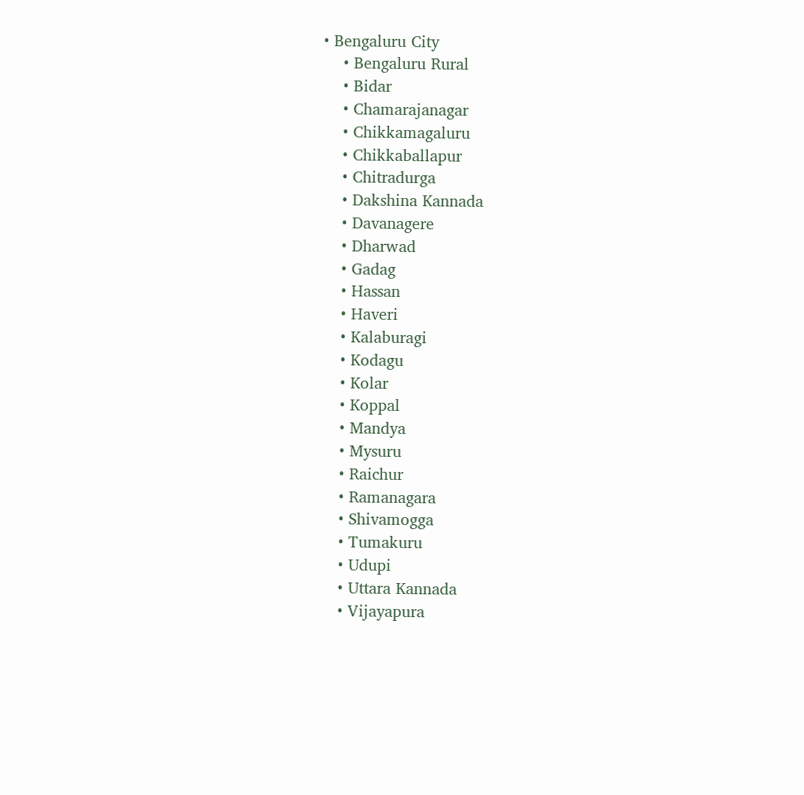• Bengaluru City
    • Bengaluru Rural
    • Bidar
    • Chamarajanagar
    • Chikkamagaluru
    • Chikkaballapur
    • Chitradurga
    • Dakshina Kannada
    • Davanagere
    • Dharwad
    • Gadag
    • Hassan
    • Haveri
    • Kalaburagi
    • Kodagu
    • Kolar
    • Koppal
    • Mandya
    • Mysuru
    • Raichur
    • Ramanagara
    • Shivamogga
    • Tumakuru
    • Udupi
    • Uttara Kannada
    • Vijayapura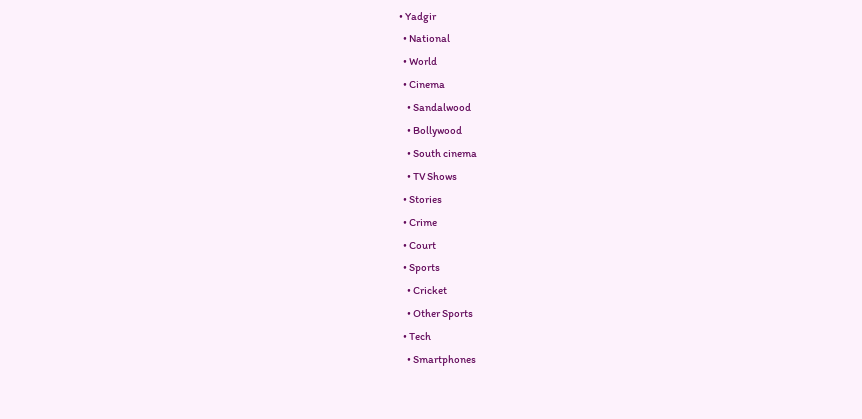• Yadgir
  • National
  • World
  • Cinema
    • Sandalwood
    • Bollywood
    • South cinema
    • TV Shows
  • Stories
  • Crime
  • Court
  • Sports
    • Cricket
    • Other Sports
  • Tech
    • Smartphones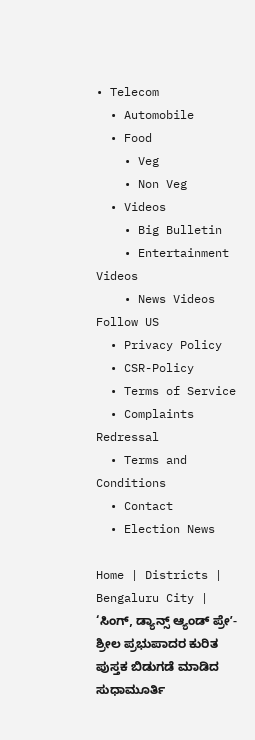• Telecom
  • Automobile
  • Food
    • Veg
    • Non Veg
  • Videos
    • Big Bulletin
    • Entertainment Videos
    • News Videos
Follow US
  • Privacy Policy
  • CSR-Policy
  • Terms of Service
  • Complaints Redressal
  • Terms and Conditions
  • Contact
  • Election News

Home | Districts | Bengaluru City | ‘ಸಿಂಗ್, ಡ್ಯಾನ್ಸ್ ಆ್ಯಂಡ್ ಪ್ರೇʼ- ಶ್ರೀಲ ಪ್ರಭುಪಾದರ ಕುರಿತ ಪುಸ್ತಕ ಬಿಡುಗಡೆ ಮಾಡಿದ ಸುಧಾಮೂರ್ತಿ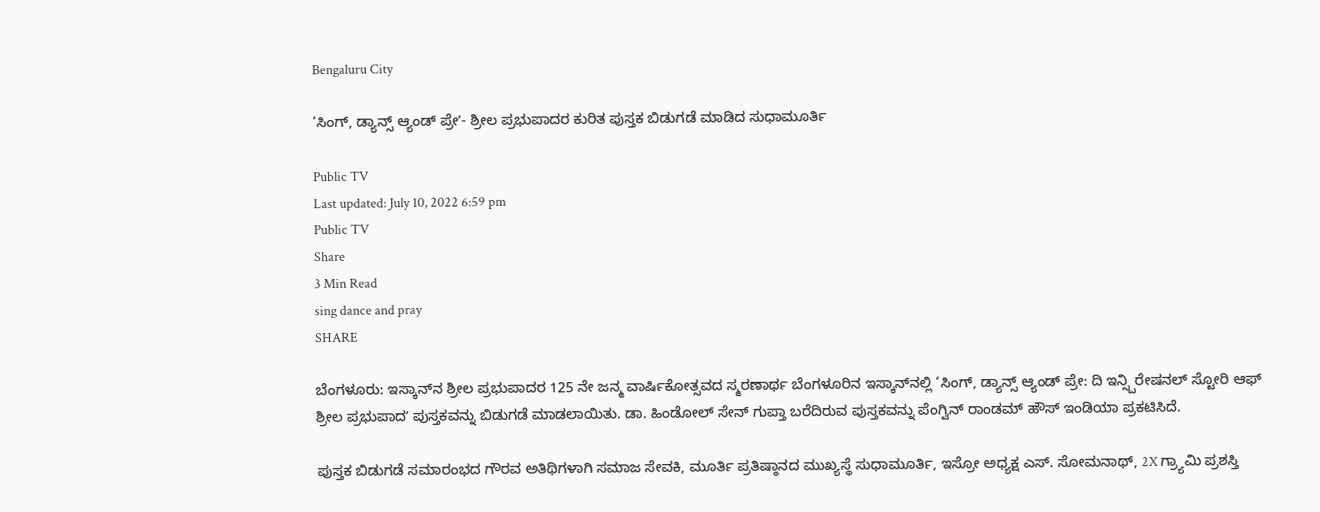Bengaluru City

‘ಸಿಂಗ್, ಡ್ಯಾನ್ಸ್ ಆ್ಯಂಡ್ ಪ್ರೇʼ- ಶ್ರೀಲ ಪ್ರಭುಪಾದರ ಕುರಿತ ಪುಸ್ತಕ ಬಿಡುಗಡೆ ಮಾಡಿದ ಸುಧಾಮೂರ್ತಿ

Public TV
Last updated: July 10, 2022 6:59 pm
Public TV
Share
3 Min Read
sing dance and pray
SHARE

ಬೆಂಗಳೂರು: ಇಸ್ಕಾನ್‌ನ ಶ್ರೀಲ ಪ್ರಭುಪಾದರ 125 ನೇ ಜನ್ಮ ವಾರ್ಷಿಕೋತ್ಸವದ ಸ್ಮರಣಾರ್ಥ ಬೆಂಗಳೂರಿನ ಇಸ್ಕಾನ್‌ನಲ್ಲಿ ‘ಸಿಂಗ್, ಡ್ಯಾನ್ಸ್ ಆ್ಯಂಡ್ ಪ್ರೇ: ದಿ ಇನ್ಸ್ಪಿರೇಷನಲ್ ಸ್ಟೋರಿ ಆಫ್ ಶ್ರೀಲ ಪ್ರಭುಪಾದʼ ಪುಸ್ತಕವನ್ನು ಬಿಡುಗಡೆ ಮಾಡಲಾಯಿತು. ಡಾ. ಹಿಂಡೋಲ್ ಸೇನ್ ಗುಪ್ತಾ ಬರೆದಿರುವ ಪುಸ್ತಕವನ್ನು ಪೆಂಗ್ವಿನ್ ರಾಂಡಮ್ ಹೌಸ್ ಇಂಡಿಯಾ ಪ್ರಕಟಿಸಿದೆ.

ಪುಸ್ತಕ ಬಿಡುಗಡೆ ಸಮಾರಂಭದ ಗೌರವ ಅತಿಥಿಗಳಾಗಿ ಸಮಾಜ ಸೇವಕಿ, ಮೂರ್ತಿ ಪ್ರತಿಷ್ಠಾನದ ಮುಖ್ಯಸ್ಥೆ ಸುಧಾಮೂರ್ತಿ, ಇಸ್ರೋ ಅಧ್ಯಕ್ಷ ಎಸ್. ಸೋಮನಾಥ್, 2X ಗ್ರ್ಯಾಮಿ ಪ್ರಶಸ್ತಿ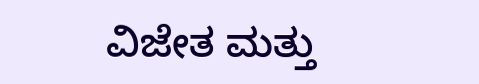ವಿಜೇತ ಮತ್ತು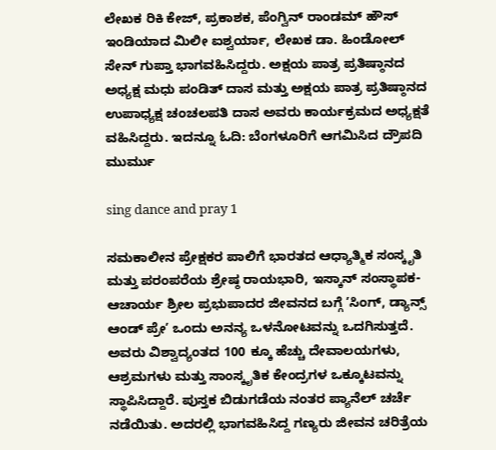ಲೇಖಕ ರಿಕಿ ಕೇಜ್, ಪ್ರಕಾಶಕ, ಪೆಂಗ್ವಿನ್ ರಾಂಡಮ್ ಹೌಸ್ ಇಂಡಿಯಾದ ಮಿಲೀ ಐಶ್ವರ್ಯಾ, ಲೇಖಕ ಡಾ. ಹಿಂಡೋಲ್ ಸೇನ್ ಗುಪ್ತಾ ಭಾಗವಹಿಸಿದ್ದರು. ಅಕ್ಷಯ ಪಾತ್ರ ಪ್ರತಿಷ್ಠಾನದ ಅಧ್ಯಕ್ಷ ಮಧು ಪಂಡಿತ್ ದಾಸ ಮತ್ತು ಅಕ್ಷಯ ಪಾತ್ರ ಪ್ರತಿಷ್ಠಾನದ ಉಪಾಧ್ಯಕ್ಷ ಚಂಚಲಪತಿ ದಾಸ ಅವರು ಕಾರ್ಯಕ್ರಮದ ಅಧ್ಯಕ್ಷತೆ ವಹಿಸಿದ್ದರು. ಇದನ್ನೂ ಓದಿ: ಬೆಂಗಳೂರಿಗೆ ಆಗಮಿಸಿದ ದ್ರೌಪದಿ ಮುರ್ಮು

sing dance and pray 1

ಸಮಕಾಲೀನ ಪ್ರೇಕ್ಷಕರ ಪಾಲಿಗೆ ಭಾರತದ ಆಧ್ಯಾತ್ಮಿಕ ಸಂಸ್ಕೃತಿ ಮತ್ತು ಪರಂಪರೆಯ ಶ್ರೇಷ್ಠ ರಾಯಭಾರಿ, ಇಸ್ಕಾನ್ ಸಂಸ್ಥಾಪಕ-ಆಚಾರ್ಯ ಶ್ರೀಲ ಪ್ರಭುಪಾದರ ಜೀವನದ ಬಗ್ಗೆ ʼಸಿಂಗ್, ಡ್ಯಾನ್ಸ್ ಆಂಡ್ ಪ್ರೇʼ ಒಂದು ಅನನ್ಯ ಒಳನೋಟವನ್ನು ಒದಗಿಸುತ್ತದೆ. ಅವರು ವಿಶ್ವಾದ್ಯಂತದ 100 ಕ್ಕೂ ಹೆಚ್ಚು ದೇವಾಲಯಗಳು, ಆಶ್ರಮಗಳು ಮತ್ತು ಸಾಂಸ್ಕೃತಿಕ ಕೇಂದ್ರಗಳ ಒಕ್ಕೂಟವನ್ನು ಸ್ಥಾಪಿಸಿದ್ದಾರೆ. ಪುಸ್ತಕ ಬಿಡುಗಡೆಯ ನಂತರ ಪ್ಯಾನೆಲ್ ಚರ್ಚೆ ನಡೆಯಿತು. ಅದರಲ್ಲಿ ಭಾಗವಹಿಸಿದ್ದ ಗಣ್ಯರು ಜೀವನ ಚರಿತ್ರೆಯ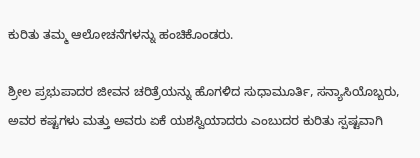ಕುರಿತು ತಮ್ಮ ಆಲೋಚನೆಗಳನ್ನು ಹಂಚಿಕೊಂಡರು.

ಶ್ರೀಲ ಪ್ರಭುಪಾದರ ಜೀವನ ಚರಿತ್ರೆಯನ್ನು ಹೊಗಳಿದ ಸುಧಾಮೂರ್ತಿ, ಸನ್ಯಾಸಿಯೊಬ್ಬರು, ಅವರ ಕಷ್ಟಗಳು ಮತ್ತು ಅವರು ಏಕೆ ಯಶಸ್ವಿಯಾದರು ಎಂಬುದರ ಕುರಿತು ಸ್ಪಷ್ಟವಾಗಿ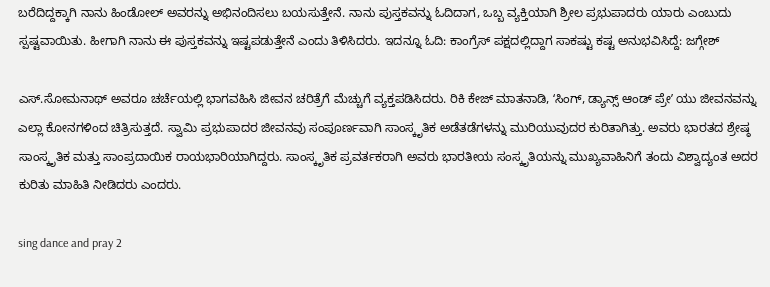ಬರೆದಿದ್ದಕ್ಕಾಗಿ ನಾನು ಹಿಂಡೋಲ್ ಅವರನ್ನು ಅಭಿನಂದಿಸಲು ಬಯಸುತ್ತೇನೆ. ನಾನು ಪುಸ್ತಕವನ್ನು ಓದಿದಾಗ, ಒಬ್ಬ ವ್ಯಕ್ತಿಯಾಗಿ ಶ್ರೀಲ ಪ್ರಭುಪಾದರು ಯಾರು ಎಂಬುದು ಸ್ಪಷ್ಟವಾಯಿತು. ಹೀಗಾಗಿ ನಾನು ಈ ಪುಸ್ತಕವನ್ನು ಇಷ್ಟಪಡುತ್ತೇನೆ ಎಂದು ತಿಳಿಸಿದರು. ಇದನ್ನೂ ಓದಿ: ಕಾಂಗ್ರೆಸ್ ಪಕ್ಷದಲ್ಲಿದ್ದಾಗ ಸಾಕಷ್ಟು ಕಷ್ಟ ಅನುಭವಿಸಿದ್ದೆ: ಜಗ್ಗೇಶ್

ಎಸ್.ಸೋಮನಾಥ್ ಅವರೂ ಚರ್ಚೆಯಲ್ಲಿ ಭಾಗವಹಿಸಿ ಜೀವನ ಚರಿತ್ರೆಗೆ ಮೆಚ್ಚುಗೆ ವ್ಯಕ್ತಪಡಿಸಿದರು. ರಿಕಿ ಕೇಜ್ ಮಾತನಾಡಿ, ʻಸಿಂಗ್, ಡ್ಯಾನ್ಸ್ ಆಂಡ್ ಪ್ರೇʼ ಯು ಜೀವನವನ್ನು ಎಲ್ಲಾ ಕೋನಗಳಿಂದ ಚಿತ್ರಿಸುತ್ತದೆ. ಸ್ವಾಮಿ ಪ್ರಭುಪಾದರ ಜೀವನವು ಸಂಪೂರ್ಣವಾಗಿ ಸಾಂಸ್ಕೃತಿಕ ಅಡೆತಡೆಗಳನ್ನು ಮುರಿಯುವುದರ ಕುರಿತಾಗಿತ್ತು. ಅವರು ಭಾರತದ ಶ್ರೇಷ್ಠ ಸಾಂಸ್ಕೃತಿಕ ಮತ್ತು ಸಾಂಪ್ರದಾಯಿಕ ರಾಯಭಾರಿಯಾಗಿದ್ದರು. ಸಾಂಸ್ಕೃತಿಕ ಪ್ರವರ್ತಕರಾಗಿ ಅವರು ಭಾರತೀಯ ಸಂಸ್ಕೃತಿಯನ್ನು ಮುಖ್ಯವಾಹಿನಿಗೆ ತಂದು ವಿಶ್ವಾದ್ಯಂತ ಅದರ ಕುರಿತು ಮಾಹಿತಿ ನೀಡಿದರು ಎಂದರು.

sing dance and pray 2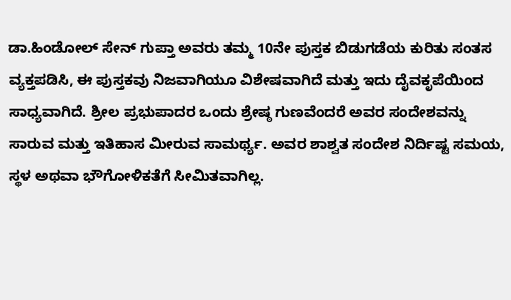ಡಾ.ಹಿಂಡೋಲ್ ಸೇನ್ ಗುಪ್ತಾ ಅವರು ತಮ್ಮ 10ನೇ ಪುಸ್ತಕ ಬಿಡುಗಡೆಯ ಕುರಿತು ಸಂತಸ ವ್ಯಕ್ತಪಡಿಸಿ, ಈ ಪುಸ್ತಕವು ನಿಜವಾಗಿಯೂ ವಿಶೇಷವಾಗಿದೆ ಮತ್ತು ಇದು ದೈವಕೃಪೆಯಿಂದ ಸಾಧ್ಯವಾಗಿದೆ. ಶ್ರೀಲ ಪ್ರಭುಪಾದರ ಒಂದು ಶ್ರೇಷ್ಠ ಗುಣವೆಂದರೆ ಅವರ ಸಂದೇಶವನ್ನು ಸಾರುವ ಮತ್ತು ಇತಿಹಾಸ ಮೀರುವ ಸಾಮರ್ಥ್ಯ. ಅವರ ಶಾಶ್ವತ ಸಂದೇಶ ನಿರ್ದಿಷ್ಟ ಸಮಯ, ಸ್ಥಳ ಅಥವಾ ಭೌಗೋಳಿಕತೆಗೆ ಸೀಮಿತವಾಗಿಲ್ಲ.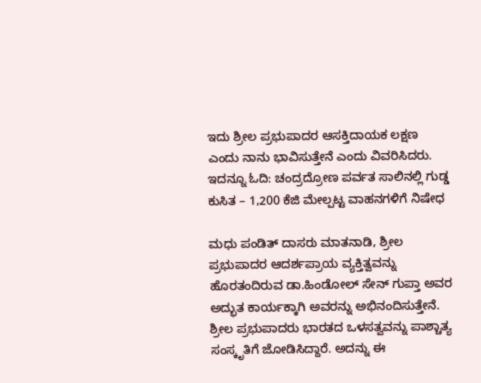ಇದು ಶ್ರೀಲ ಪ್ರಭುಪಾದರ ಆಸಕ್ತಿದಾಯಕ ಲಕ್ಷಣ ಎಂದು ನಾನು ಭಾವಿಸುತ್ತೇನೆ ಎಂದು ವಿವರಿಸಿದರು. ಇದನ್ನೂ ಓದಿ: ಚಂದ್ರದ್ರೋಣ ಪರ್ವತ ಸಾಲಿನಲ್ಲಿ ಗುಡ್ಡ ಕುಸಿತ – 1,200 ಕೆಜಿ ಮೇಲ್ಪಟ್ಟ ವಾಹನಗಳಿಗೆ ನಿಷೇಧ

ಮಧು ಪಂಡಿತ್ ದಾಸರು ಮಾತನಾಡಿ, ಶ್ರೀಲ ಪ್ರಭುಪಾದರ ಆದರ್ಶಪ್ರಾಯ ವ್ಯಕ್ತಿತ್ವವನ್ನು ಹೊರತಂದಿರುವ ಡಾ.ಹಿಂಡೋಲ್ ಸೇನ್ ಗುಪ್ತಾ ಅವರ ಅದ್ಭುತ ಕಾರ್ಯಕ್ಕಾಗಿ ಅವರನ್ನು ಅಭಿನಂದಿಸುತ್ತೇನೆ. ಶ್ರೀಲ ಪ್ರಭುಪಾದರು ಭಾರತದ ಒಳಸತ್ವವನ್ನು ಪಾಶ್ಚಾತ್ಯ ಸಂಸ್ಕೃತಿಗೆ ಜೋಡಿಸಿದ್ದಾರೆ. ಅದನ್ನು ಈ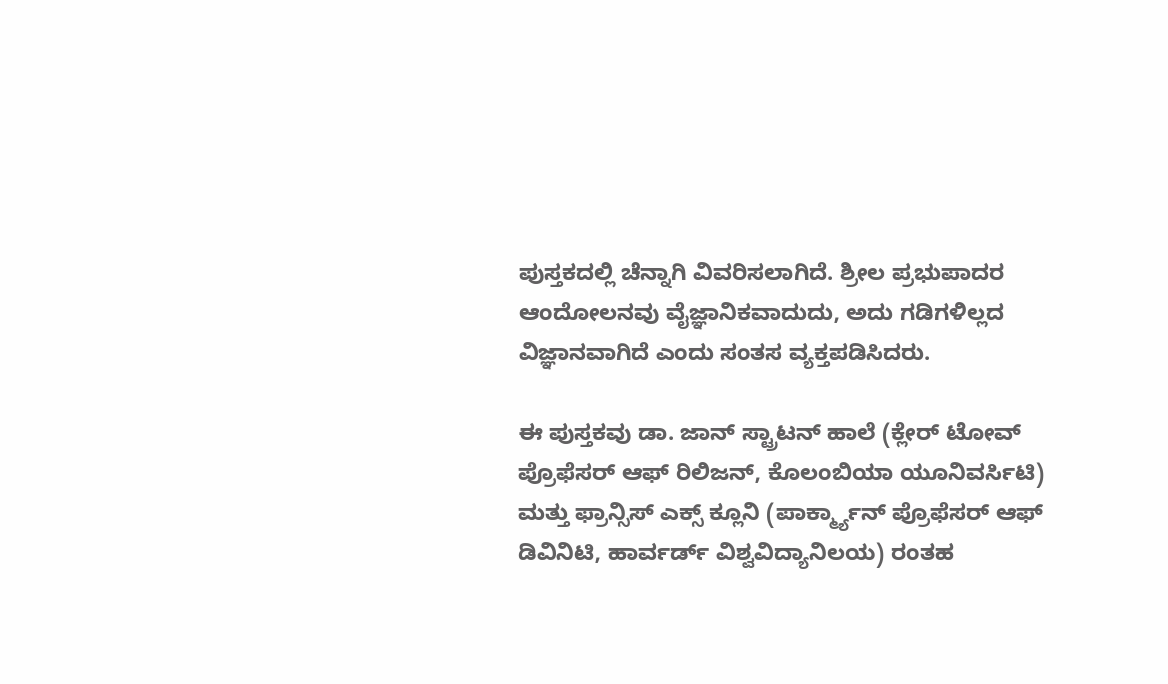ಪುಸ್ತಕದಲ್ಲಿ ಚೆನ್ನಾಗಿ ವಿವರಿಸಲಾಗಿದೆ. ಶ್ರೀಲ ಪ್ರಭುಪಾದರ ಆಂದೋಲನವು ವೈಜ್ಞಾನಿಕವಾದುದು, ಅದು ಗಡಿಗಳಿಲ್ಲದ ವಿಜ್ಞಾನವಾಗಿದೆ ಎಂದು ಸಂತಸ ವ್ಯಕ್ತಪಡಿಸಿದರು.

ಈ ಪುಸ್ತಕವು ಡಾ. ಜಾನ್ ಸ್ಟ್ರಾಟನ್ ಹಾಲೆ (ಕ್ಲೇರ್ ಟೋವ್ ಪ್ರೊಫೆಸರ್ ಆಫ್ ರಿಲಿಜನ್, ಕೊಲಂಬಿಯಾ ಯೂನಿವರ್ಸಿಟಿ) ಮತ್ತು ಫ್ರಾನ್ಸಿಸ್ ಎಕ್ಸ್ ಕ್ಲೂನಿ (ಪಾರ್ಕ್ಮ್ಯಾನ್ ಪ್ರೊಫೆಸರ್ ಆಫ್ ಡಿವಿನಿಟಿ, ಹಾರ್ವರ್ಡ್ ವಿಶ್ವವಿದ್ಯಾನಿಲಯ) ರಂತಹ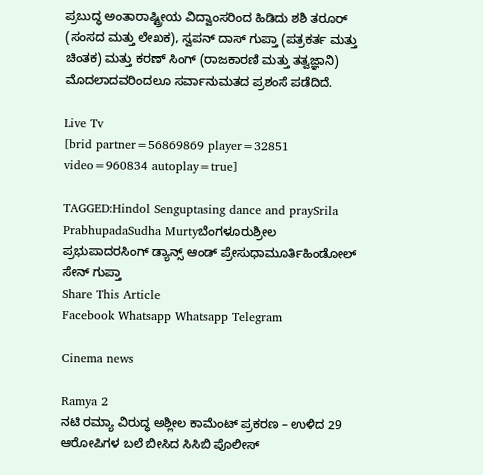ಪ್ರಬುದ್ಧ ಅಂತಾರಾಷ್ಟ್ರೀಯ ವಿದ್ವಾಂಸರಿಂದ ಹಿಡಿದು ಶಶಿ ತರೂರ್ (ಸಂಸದ ಮತ್ತು ಲೇಖಕ), ಸ್ವಪನ್ ದಾಸ್ ಗುಪ್ತಾ (ಪತ್ರಕರ್ತ ಮತ್ತು ಚಿಂತಕ) ಮತ್ತು ಕರಣ್ ಸಿಂಗ್ (ರಾಜಕಾರಣಿ ಮತ್ತು ತತ್ವಜ್ಞಾನಿ) ಮೊದಲಾದವರಿಂದಲೂ ಸರ್ವಾನುಮತದ ಪ್ರಶಂಸೆ ಪಡೆದಿದೆ.

Live Tv
[brid partner=56869869 player=32851 video=960834 autoplay=true]

TAGGED:Hindol Senguptasing dance and praySrila PrabhupadaSudha Murtyಬೆಂಗಳೂರುಶ್ರೀಲ ಪ್ರಭುಪಾದರಸಿಂಗ್ ಡ್ಯಾನ್ಸ್ ಆಂಡ್ ಪ್ರೇಸುಧಾಮೂರ್ತಿಹಿಂಡೋಲ್ ಸೇನ್ ಗುಪ್ತಾ
Share This Article
Facebook Whatsapp Whatsapp Telegram

Cinema news

Ramya 2
ನಟಿ ರಮ್ಯಾ ವಿರುದ್ಧ ಅಶ್ಲೀಲ ಕಾಮೆಂಟ್‌ ಪ್ರಕರಣ – ಉಳಿದ 29 ಆರೋಪಿಗಳ ಬಲೆ ಬೀಸಿದ ಸಿಸಿಬಿ ಪೊಲೀಸ್‌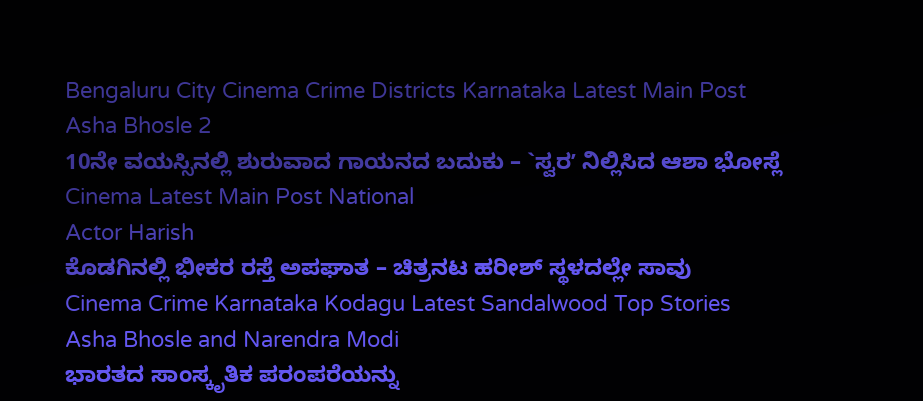Bengaluru City Cinema Crime Districts Karnataka Latest Main Post
Asha Bhosle 2
10ನೇ ವಯಸ್ಸಿನಲ್ಲಿ ಶುರುವಾದ ಗಾಯನದ ಬದುಕು – `ಸ್ವರʼ ನಿಲ್ಲಿಸಿದ ಆಶಾ ಭೋಸ್ಲೆ
Cinema Latest Main Post National
Actor Harish
ಕೊಡಗಿನಲ್ಲಿ ಭೀಕರ ರಸ್ತೆ ಅಪಘಾತ – ಚಿತ್ರನಟ ಹರೀಶ್ ಸ್ಥಳದಲ್ಲೇ ಸಾವು
Cinema Crime Karnataka Kodagu Latest Sandalwood Top Stories
Asha Bhosle and Narendra Modi
ಭಾರತದ ಸಾಂಸ್ಕೃತಿಕ ಪರಂಪರೆಯನ್ನು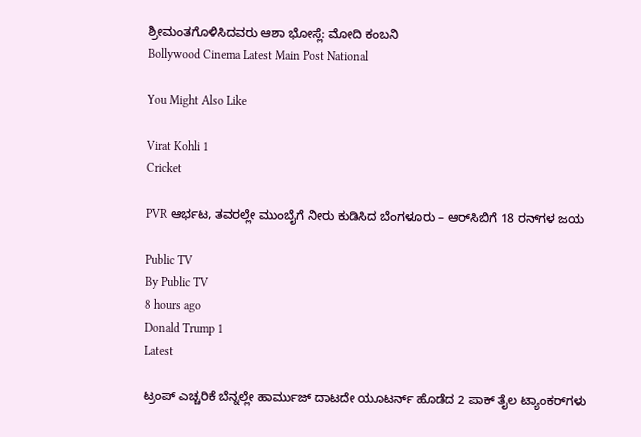ಶ್ರೀಮಂತಗೊಳಿಸಿದವರು ಆಶಾ ಭೋಸ್ಲೆ: ಮೋದಿ ಕಂಬನಿ
Bollywood Cinema Latest Main Post National

You Might Also Like

Virat Kohli 1
Cricket

PVR ಆರ್ಭಟ, ತವರಲ್ಲೇ ಮುಂಬೈಗೆ ನೀರು ಕುಡಿಸಿದ ಬೆಂಗಳೂರು – ಆರ್‌ಸಿಬಿಗೆ 18 ರನ್‌ಗಳ ಜಯ

Public TV
By Public TV
8 hours ago
Donald Trump 1
Latest

ಟ್ರಂಪ್‌ ಎಚ್ಚರಿಕೆ ಬೆನ್ನಲ್ಲೇ ಹಾರ್ಮುಜ್ ದಾಟದೇ ಯೂಟರ್ನ್‌ ಹೊಡೆದ 2 ಪಾಕ್‌ ತೈಲ ಟ್ಯಾಂಕರ್‌ಗಳು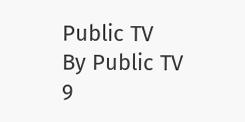Public TV
By Public TV
9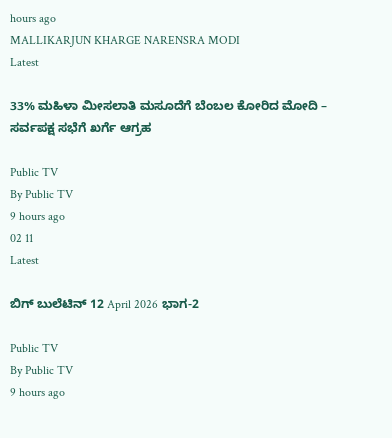hours ago
MALLIKARJUN KHARGE NARENSRA MODI
Latest

33% ಮಹಿಳಾ ಮೀಸಲಾತಿ ಮಸೂದೆಗೆ ಬೆಂಬಲ ಕೋರಿದ ಮೋದಿ – ಸರ್ವಪಕ್ಷ ಸಭೆಗೆ ಖರ್ಗೆ ಆಗ್ರಹ

Public TV
By Public TV
9 hours ago
02 11
Latest

ಬಿಗ್‌ ಬುಲೆಟಿನ್‌ 12 April 2026 ಭಾಗ-2

Public TV
By Public TV
9 hours ago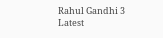Rahul Gandhi 3
Latest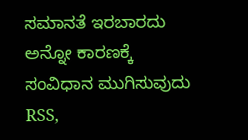ಸಮಾನತೆ ಇರಬಾರದು ಅನ್ನೋ ಕಾರಣಕ್ಕೆ ಸಂವಿಧಾನ ಮುಗಿಸುವುದು RSS,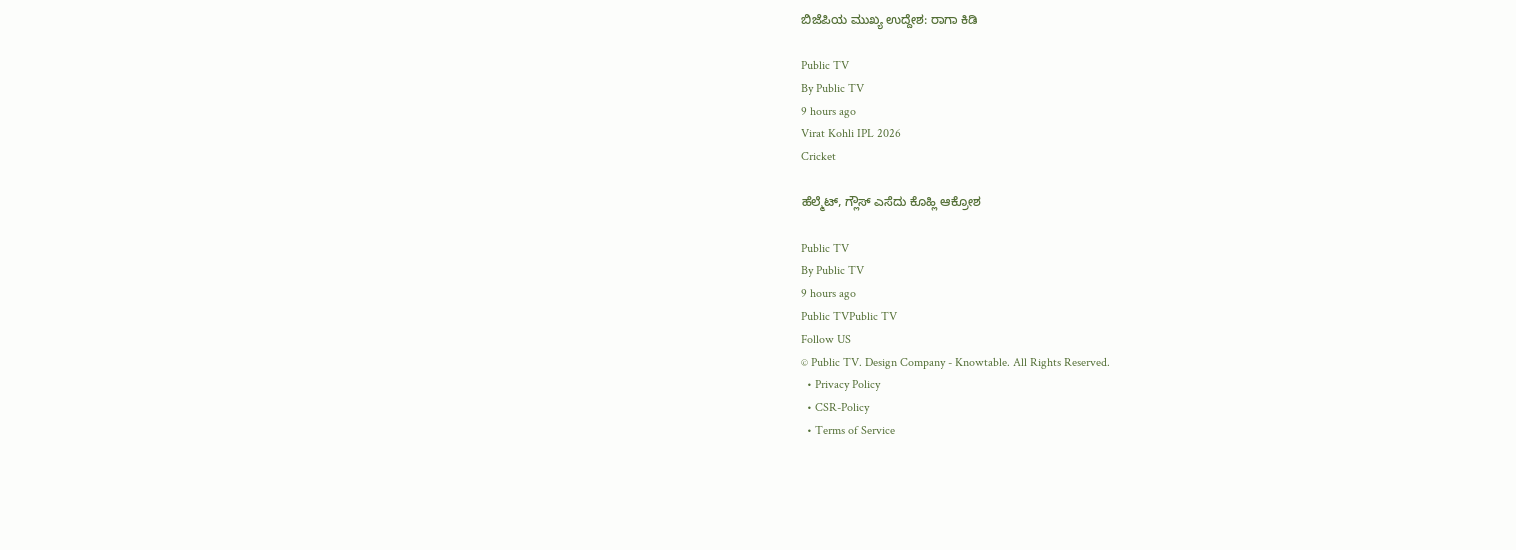ಬಿಜೆಪಿಯ ಮುಖ್ಯ ಉದ್ದೇಶ: ರಾಗಾ ಕಿಡಿ

Public TV
By Public TV
9 hours ago
Virat Kohli IPL 2026
Cricket

ಹೆಲ್ಮೆಟ್‌, ಗ್ಲೌಸ್‌ ಎಸೆದು ಕೊಹ್ಲಿ ಆಕ್ರೋಶ

Public TV
By Public TV
9 hours ago
Public TVPublic TV
Follow US
© Public TV. Design Company - Knowtable. All Rights Reserved.
  • Privacy Policy
  • CSR-Policy
  • Terms of Service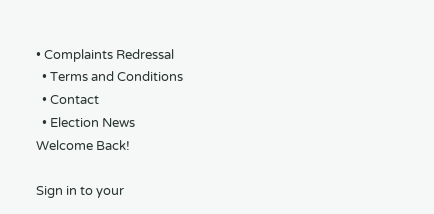• Complaints Redressal
  • Terms and Conditions
  • Contact
  • Election News
Welcome Back!

Sign in to your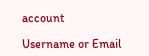account

Username or Email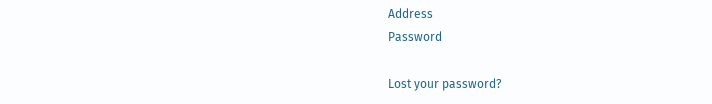Address
Password

Lost your password?